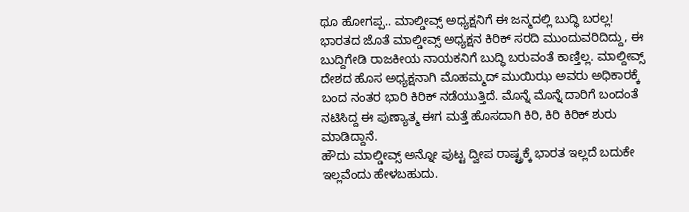ಥೂ ಹೋಗಪ್ಪ.. ಮಾಲ್ಡೀವ್ಸ್ ಅಧ್ಯಕ್ಷನಿಗೆ ಈ ಜನ್ಮದಲ್ಲಿ ಬುದ್ಧಿ ಬರಲ್ಲ!
ಭಾರತದ ಜೊತೆ ಮಾಲ್ಡೀವ್ಸ್ ಅಧ್ಯಕ್ಷನ ಕಿರಿಕ್ ಸರದಿ ಮುಂದುವರಿದಿದ್ದು, ಈ ಬುದ್ದಿಗೇಡಿ ರಾಜಕೀಯ ನಾಯಕನಿಗೆ ಬುದ್ಧಿ ಬರುವಂತೆ ಕಾಣ್ತಿಲ್ಲ. ಮಾಲ್ದೀವ್ಸ್ ದೇಶದ ಹೊಸ ಅಧ್ಯಕ್ಷನಾಗಿ ಮೊಹಮ್ಮದ್ ಮುಯಿಝ ಅವರು ಅಧಿಕಾರಕ್ಕೆ ಬಂದ ನಂತರ ಭಾರಿ ಕಿರಿಕ್ ನಡೆಯುತ್ತಿದೆ. ಮೊನ್ನೆ ಮೊನ್ನೆ ದಾರಿಗೆ ಬಂದಂತೆ ನಟಿಸಿದ್ದ ಈ ಪುಣ್ಯಾತ್ಮ ಈಗ ಮತ್ತೆ ಹೊಸದಾಗಿ ಕಿರಿ, ಕಿರಿ ಕಿರಿಕ್ ಶುರು ಮಾಡಿದ್ದಾನೆ.
ಹೌದು ಮಾಲ್ಡೀವ್ಸ್ ಅನ್ನೋ ಪುಟ್ಟ ದ್ವೀಪ ರಾಷ್ಟ್ರಕ್ಕೆ ಭಾರತ ಇಲ್ಲದೆ ಬದುಕೇ ಇಲ್ಲವೆಂದು ಹೇಳಬಹುದು.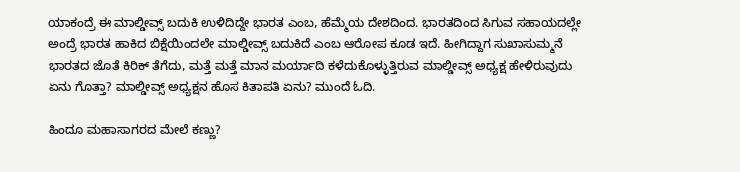ಯಾಕಂದ್ರೆ ಈ ಮಾಲ್ಡೀವ್ಸ್ ಬದುಕಿ ಉಳಿದಿದ್ದೇ ಭಾರತ ಎಂಬ, ಹೆಮ್ಮೆಯ ದೇಶದಿಂದ. ಭಾರತದಿಂದ ಸಿಗುವ ಸಹಾಯದಲ್ಲೇ ಅಂದ್ರೆ ಭಾರತ ಹಾಕಿದ ಬಿಕ್ಷೆಯಿಂದಲೇ ಮಾಲ್ಡೀವ್ಸ್ ಬದುಕಿದೆ ಎಂಬ ಆರೋಪ ಕೂಡ ಇದೆ. ಹೀಗಿದ್ದಾಗ ಸುಖಾಸುಮ್ಮನೆ ಭಾರತದ ಜೊತೆ ಕಿರಿಕ್ ತೆಗೆದು, ಮತ್ತೆ ಮತ್ತೆ ಮಾನ ಮರ್ಯಾದಿ ಕಳೆದುಕೊಳ್ಳುತ್ತಿರುವ ಮಾಲ್ಡೀವ್ಸ್ ಅಧ್ಯಕ್ಷ ಹೇಳಿರುವುದು ಏನು ಗೊತ್ತಾ? ಮಾಲ್ಡೀವ್ಸ್ ಅಧ್ಯಕ್ಷನ ಹೊಸ ಕಿತಾಪತಿ ಏನು? ಮುಂದೆ ಓದಿ.

ಹಿಂದೂ ಮಹಾಸಾಗರದ ಮೇಲೆ ಕಣ್ಣು?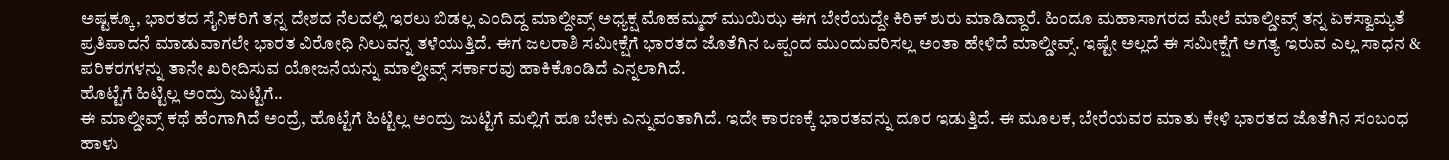ಅಷ್ಟಕ್ಕೂ, ಭಾರತದ ಸೈನಿಕರಿಗೆ ತನ್ನ ದೇಶದ ನೆಲದಲ್ಲಿ ಇರಲು ಬಿಡಲ್ಲ ಎಂದಿದ್ದ ಮಾಲ್ದೀವ್ಸ್ ಅಧ್ಯಕ್ಷ ಮೊಹಮ್ಮದ್ ಮುಯಿಝ ಈಗ ಬೇರೆಯದ್ದೇ ಕಿರಿಕ್ ಶುರು ಮಾಡಿದ್ದಾರೆ. ಹಿಂದೂ ಮಹಾಸಾಗರದ ಮೇಲೆ ಮಾಲ್ಡೀವ್ಸ್ ತನ್ನ ಏಕಸ್ವಾಮ್ಯತೆ ಪ್ರತಿಪಾದನೆ ಮಾಡುವಾಗಲೇ ಭಾರತ ವಿರೋಧಿ ನಿಲುವನ್ನ ತಳೆಯುತ್ತಿದೆ. ಈಗ ಜಲರಾಶಿ ಸಮೀಕ್ಷೆಗೆ ಭಾರತದ ಜೊತೆಗಿನ ಒಪ್ಪಂದ ಮುಂದುವರಿಸಲ್ಲ ಅಂತಾ ಹೇಳಿದೆ ಮಾಲ್ಡೀವ್ಸ್. ಇಷ್ಟೇ ಅಲ್ಲದೆ ಈ ಸಮೀಕ್ಷೆಗೆ ಅಗತ್ಯ ಇರುವ ಎಲ್ಲ ಸಾಧನ & ಪರಿಕರಗಳನ್ನು ತಾನೇ ಖರೀದಿಸುವ ಯೋಜನೆಯನ್ನು ಮಾಲ್ಡೀವ್ಸ್ ಸರ್ಕಾರವು ಹಾಕಿಕೊಂಡಿದೆ ಎನ್ನಲಾಗಿದೆ.
ಹೊಟ್ಟೆಗೆ ಹಿಟ್ಟಿಲ್ಲ ಅಂದ್ರು ಜುಟ್ಟಿಗೆ..
ಈ ಮಾಲ್ಡೀವ್ಸ್ ಕಥೆ ಹೆಂಗಾಗಿದೆ ಅಂದ್ರೆ, ಹೊಟ್ಟೆಗೆ ಹಿಟ್ಟಿಲ್ಲ ಅಂದ್ರು ಜುಟ್ಟಿಗೆ ಮಲ್ಲಿಗೆ ಹೂ ಬೇಕು ಎನ್ನುವಂತಾಗಿದೆ. ಇದೇ ಕಾರಣಕ್ಕೆ ಭಾರತವನ್ನು ದೂರ ಇಡುತ್ತಿದೆ. ಈ ಮೂಲಕ, ಬೇರೆಯವರ ಮಾತು ಕೇಳಿ ಭಾರತದ ಜೊತೆಗಿನ ಸಂಬಂಧ ಹಾಳು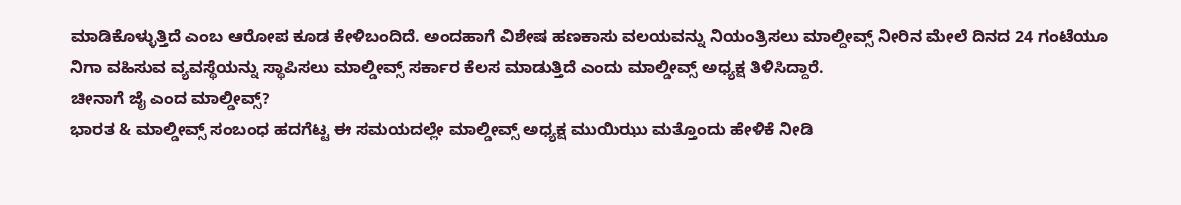ಮಾಡಿಕೊಳ್ಳುತ್ತಿದೆ ಎಂಬ ಆರೋಪ ಕೂಡ ಕೇಳಿಬಂದಿದೆ. ಅಂದಹಾಗೆ ವಿಶೇಷ ಹಣಕಾಸು ವಲಯವನ್ನು ನಿಯಂತ್ರಿಸಲು ಮಾಲ್ದೀವ್ಸ್ ನೀರಿನ ಮೇಲೆ ದಿನದ 24 ಗಂಟೆಯೂ ನಿಗಾ ವಹಿಸುವ ವ್ಯವಸ್ಥೆಯನ್ನು ಸ್ಥಾಪಿಸಲು ಮಾಲ್ಡೀವ್ಸ್ ಸರ್ಕಾರ ಕೆಲಸ ಮಾಡುತ್ತಿದೆ ಎಂದು ಮಾಲ್ಡೀವ್ಸ್ ಅಧ್ಯಕ್ಷ ತಿಳಿಸಿದ್ದಾರೆ.
ಚೀನಾಗೆ ಜೈ ಎಂದ ಮಾಲ್ಡೀವ್ಸ್?
ಭಾರತ & ಮಾಲ್ಡೀವ್ಸ್ ಸಂಬಂಧ ಹದಗೆಟ್ಟ ಈ ಸಮಯದಲ್ಲೇ ಮಾಲ್ಡೀವ್ಸ್ ಅಧ್ಯಕ್ಷ ಮುಯಿಝು ಮತ್ತೊಂದು ಹೇಳಿಕೆ ನೀಡಿ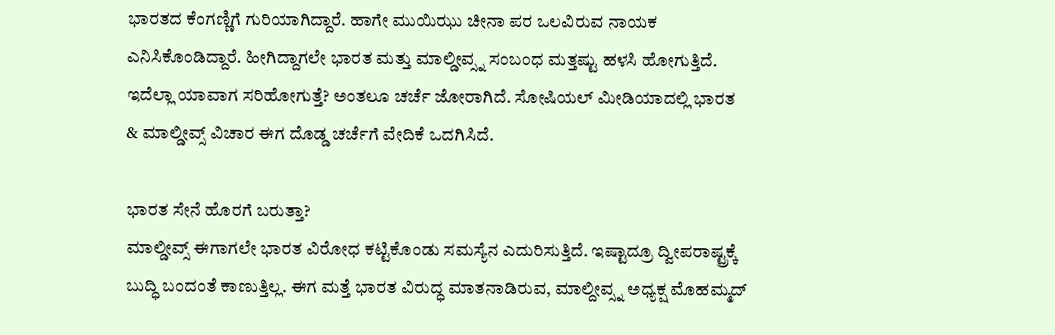ಭಾರತದ ಕೆಂಗಣ್ಣಿಗೆ ಗುರಿಯಾಗಿದ್ದಾರೆ. ಹಾಗೇ ಮುಯಿಝು ಚೀನಾ ಪರ ಒಲವಿರುವ ನಾಯಕ ಎನಿಸಿಕೊಂಡಿದ್ದಾರೆ. ಹೀಗಿದ್ದಾಗಲೇ ಭಾರತ ಮತ್ತು ಮಾಲ್ಡೀವ್ಸ್ನ ಸಂಬಂಧ ಮತ್ತಷ್ಟು ಹಳಸಿ ಹೋಗುತ್ತಿದೆ. ಇದೆಲ್ಲಾ ಯಾವಾಗ ಸರಿಹೋಗುತ್ತೆ? ಅಂತಲೂ ಚರ್ಚೆ ಜೋರಾಗಿದೆ. ಸೋಷಿಯಲ್ ಮೀಡಿಯಾದಲ್ಲಿ ಭಾರತ & ಮಾಲ್ಡೀವ್ಸ್ ವಿಚಾರ ಈಗ ದೊಡ್ಡ ಚರ್ಚೆಗೆ ವೇದಿಕೆ ಒದಗಿಸಿದೆ.

ಭಾರತ ಸೇನೆ ಹೊರಗೆ ಬರುತ್ತಾ?
ಮಾಲ್ಡೀವ್ಸ್ ಈಗಾಗಲೇ ಭಾರತ ವಿರೋಧ ಕಟ್ಟಿಕೊಂಡು ಸಮಸ್ಯೆನ ಎದುರಿಸುತ್ತಿದೆ. ಇಷ್ಟಾದ್ರೂ ದ್ವೀಪರಾಷ್ಟ್ರಕ್ಕೆ ಬುದ್ಧಿ ಬಂದಂತೆ ಕಾಣುತ್ತಿಲ್ಲ. ಈಗ ಮತ್ತೆ ಭಾರತ ವಿರುದ್ಧ ಮಾತನಾಡಿರುವ, ಮಾಲ್ದೀವ್ಸ್ನ ಅಧ್ಯಕ್ಷ ಮೊಹಮ್ಮದ್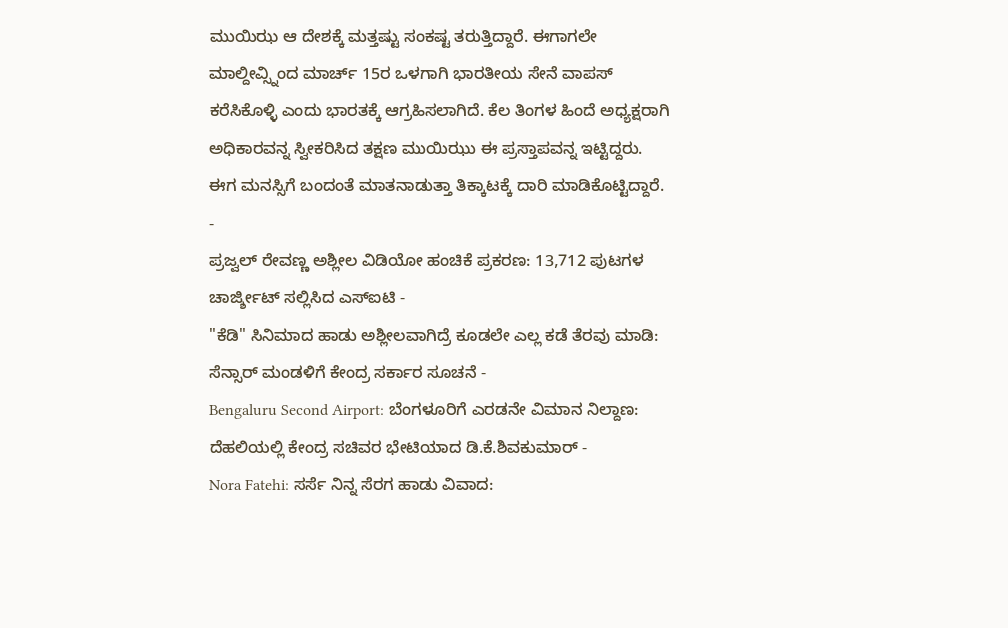ಮುಯಿಝ ಆ ದೇಶಕ್ಕೆ ಮತ್ತಷ್ಟು ಸಂಕಷ್ಟ ತರುತ್ತಿದ್ದಾರೆ. ಈಗಾಗಲೇ ಮಾಲ್ದೀವ್ಸ್ನಿಂದ ಮಾರ್ಚ್ 15ರ ಒಳಗಾಗಿ ಭಾರತೀಯ ಸೇನೆ ವಾಪಸ್ ಕರೆಸಿಕೊಳ್ಳಿ ಎಂದು ಭಾರತಕ್ಕೆ ಆಗ್ರಹಿಸಲಾಗಿದೆ. ಕೆಲ ತಿಂಗಳ ಹಿಂದೆ ಅಧ್ಯಕ್ಷರಾಗಿ ಅಧಿಕಾರವನ್ನ ಸ್ವೀಕರಿಸಿದ ತಕ್ಷಣ ಮುಯಿಝು ಈ ಪ್ರಸ್ತಾಪವನ್ನ ಇಟ್ಟಿದ್ದರು. ಈಗ ಮನಸ್ಸಿಗೆ ಬಂದಂತೆ ಮಾತನಾಡುತ್ತಾ ತಿಕ್ಕಾಟಕ್ಕೆ ದಾರಿ ಮಾಡಿಕೊಟ್ಟಿದ್ದಾರೆ.
-
ಪ್ರಜ್ವಲ್ ರೇವಣ್ಣ ಅಶ್ಲೀಲ ವಿಡಿಯೋ ಹಂಚಿಕೆ ಪ್ರಕರಣ: 13,712 ಪುಟಗಳ ಚಾರ್ಜ್ಶೀಟ್ ಸಲ್ಲಿಸಿದ ಎಸ್ಐಟಿ -
"ಕೆಡಿ" ಸಿನಿಮಾದ ಹಾಡು ಅಶ್ಲೀಲವಾಗಿದ್ರೆ ಕೂಡಲೇ ಎಲ್ಲ ಕಡೆ ತೆರವು ಮಾಡಿ: ಸೆನ್ಸಾರ್ ಮಂಡಳಿಗೆ ಕೇಂದ್ರ ಸರ್ಕಾರ ಸೂಚನೆ -
Bengaluru Second Airport: ಬೆಂಗಳೂರಿಗೆ ಎರಡನೇ ವಿಮಾನ ನಿಲ್ದಾಣ: ದೆಹಲಿಯಲ್ಲಿ ಕೇಂದ್ರ ಸಚಿವರ ಭೇಟಿಯಾದ ಡಿ.ಕೆ.ಶಿವಕುಮಾರ್ -
Nora Fatehi: ಸರ್ಸೆ ನಿನ್ನ ಸೆರಗ ಹಾಡು ವಿವಾದ: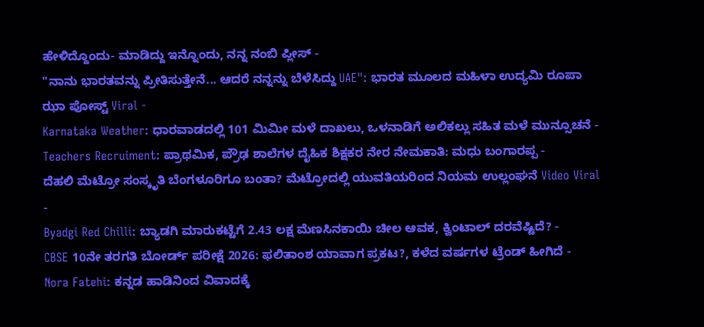ಹೇಳಿದ್ದೊಂದು- ಮಾಡಿದ್ದು ಇನ್ನೊಂದು, ನನ್ನ ನಂಬಿ ಪ್ಲೀಸ್ -
"ನಾನು ಭಾರತವನ್ನು ಪ್ರೀತಿಸುತ್ತೇನೆ... ಆದರೆ ನನ್ನನ್ನು ಬೆಳೆಸಿದ್ದು UAE": ಭಾರತ ಮೂಲದ ಮಹಿಳಾ ಉದ್ಯಮಿ ರೂಪಾ ಝಾ ಪೋಸ್ಟ್ Viral -
Karnataka Weather: ಧಾರವಾಡದಲ್ಲಿ 101 ಮಿಮೀ ಮಳೆ ದಾಖಲು, ಒಳನಾಡಿಗೆ ಅಲಿಕಲ್ಲು ಸಹಿತ ಮಳೆ ಮುನ್ಸೂಚನೆ -
Teachers Recruiment: ಪ್ರಾಥಮಿಕ, ಪ್ರೌಢ ಶಾಲೆಗಳ ದೈಹಿಕ ಶಿಕ್ಷಕರ ನೇರ ನೇಮಕಾತಿ: ಮಧು ಬಂಗಾರಪ್ಪ -
ದೆಹಲಿ ಮೆಟ್ರೋ ಸಂಸ್ಕೃತಿ ಬೆಂಗಳೂರಿಗೂ ಬಂತಾ? ಮೆಟ್ರೋದಲ್ಲಿ ಯುವತಿಯರಿಂದ ನಿಯಮ ಉಲ್ಲಂಘನೆ Video Viral -
Byadgi Red Chilli: ಬ್ಯಾಡಗಿ ಮಾರುಕಟ್ಟೆಗೆ 2.43 ಲಕ್ಷ ಮೆಣಸಿನಕಾಯಿ ಚೀಲ ಆವಕ, ಕ್ವಿಂಟಾಲ್ ದರವೆಷ್ಟಿದೆ? -
CBSE 10ನೇ ತರಗತಿ ಬೋರ್ಡ್ ಪರೀಕ್ಷೆ 2026: ಫಲಿತಾಂಶ ಯಾವಾಗ ಪ್ರಕಟ?, ಕಳೆದ ವರ್ಷಗಳ ಟ್ರೆಂಡ್ ಹೀಗಿದೆ -
Nora Fatehi: ಕನ್ನಡ ಹಾಡಿನಿಂದ ವಿವಾದಕ್ಕೆ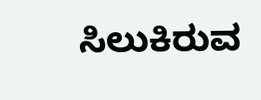ಸಿಲುಕಿರುವ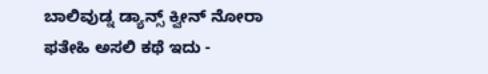ಬಾಲಿವುಡ್ನ ಡ್ಯಾನ್ಸ್ ಕ್ವೀನ್ ನೋರಾ ಫತೇಹಿ ಅಸಲಿ ಕಥೆ ಇದು -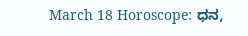March 18 Horoscope: ಧನ,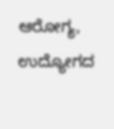ಆರೋಗ್ಯ, ಉದ್ಯೋಗದ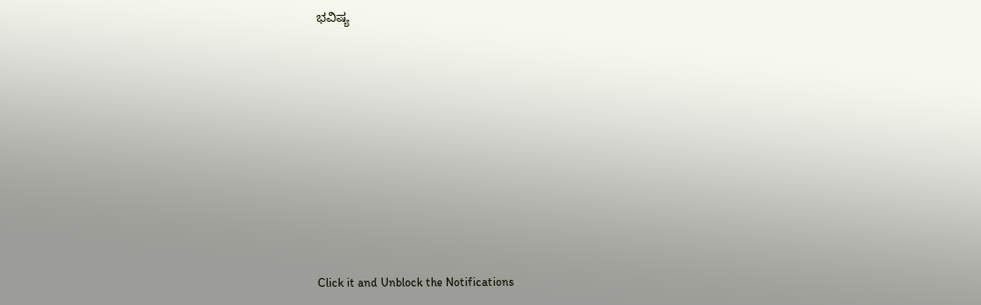ಭವಿಷ್ಯ












Click it and Unblock the Notifications